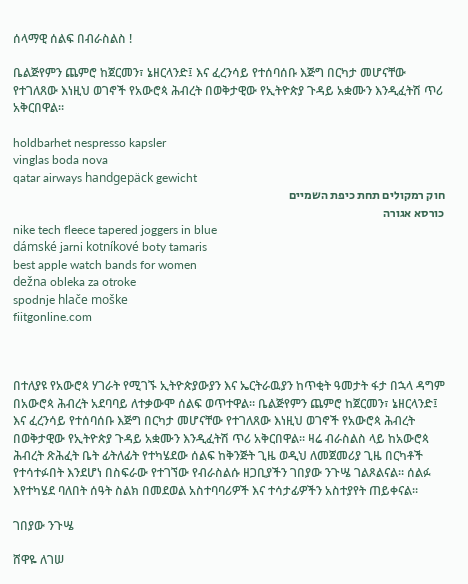ሰላማዊ ሰልፍ በብራስልስ !

ቤልጅየምን ጨምሮ ከጀርመን፣ ኔዘርላንድ፤ እና ፈረንሳይ የተሰባሰቡ እጅግ በርካታ መሆናቸው የተገለጸው እነዚህ ወገኖች የአውሮጳ ሕብረት በወቅታዊው የኢትዮጵያ ጉዳይ አቋሙን እንዲፈትሽ ጥሪ አቅርበዋል።

holdbarhet nespresso kapsler
vinglas boda nova
qatar airways handgepäck gewicht
חוק רמקולים תחת כיפת השמיים
כורסא אגורה
nike tech fleece tapered joggers in blue
dámské jarni kotníkové boty tamaris
best apple watch bands for women
dežna obleka za otroke
spodnje hlače moške
fiitgonline.com



በተለያዩ የአውሮጳ ሃገራት የሚገኙ ኢትዮጵያውያን እና ኤርትራዉያን ከጥቂት ዓመታት ፋታ በኋላ ዳግም በአውሮጳ ሕብረት አደባባይ ለተቃውሞ ሰልፍ ወጥተዋል። ቤልጅየምን ጨምሮ ከጀርመን፣ ኔዘርላንድ፤ እና ፈረንሳይ የተሰባሰቡ እጅግ በርካታ መሆናቸው የተገለጸው እነዚህ ወገኖች የአውሮጳ ሕብረት በወቅታዊው የኢትዮጵያ ጉዳይ አቋሙን እንዲፈትሽ ጥሪ አቅርበዋል። ዛሬ ብራስልስ ላይ ከአውሮጳ ሕብረት ጽሕፈት ቤት ፊትለፊት የተካሄደው ሰልፍ ከቅንጅት ጊዜ ወዲህ ለመጀመሪያ ጊዜ በርካቶች የተሳተፉበት እንደሆነ በስፍራው የተገኘው የብራስልሱ ዘጋቢያችን ገበያው ንጉሤ ገልጾልናል። ሰልፉ እየተካሄደ ባለበት ሰዓት ስልክ በመደወል አስተባባሪዎች እና ተሳታፊዎችን አስተያየት ጠይቀናል።

ገበያው ንጉሤ

ሸዋዬ ለገሠ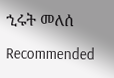ኂሩት መለሰ

Recommended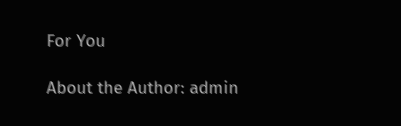For You

About the Author: admin